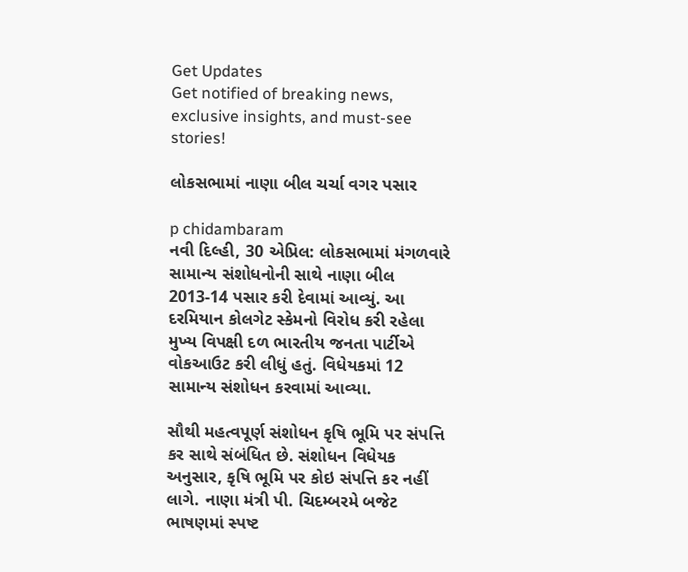Get Updates
Get notified of breaking news, exclusive insights, and must-see stories!

લોકસભામાં નાણા બીલ ચર્ચા વગર પસાર

p chidambaram
નવી દિલ્હી, 30 એપ્રિલ: લોકસભામાં મંગળવારે સામાન્ય સંશોધનોની સાથે નાણા બીલ 2013-14 પસાર કરી દેવામાં આવ્યું. આ દરમિયાન કોલગેટ સ્કેમનો વિરોધ કરી રહેલા મુખ્ય વિપક્ષી દળ ભારતીય જનતા પાર્ટીએ વોકઆઉટ કરી લીધું હતું. વિધેયકમાં 12 સામાન્ય સંશોધન કરવામાં આવ્યા.

સૌથી મહત્વપૂર્ણ સંશોધન કૃષિ ભૂમિ પર સંપત્તિ કર સાથે સંબંધિત છે. સંશોધન વિધેયક અનુસાર, કૃષિ ભૂમિ પર કોઇ સંપત્તિ કર નહીં લાગે. નાણા મંત્રી પી. ચિદમ્બરમે બજેટ ભાષણમાં સ્પષ્ટ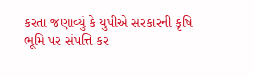કરતા જણાવ્યું કે યુપીએ સરકારની કૃષિ ભૂમિ પર સંપત્તિ કર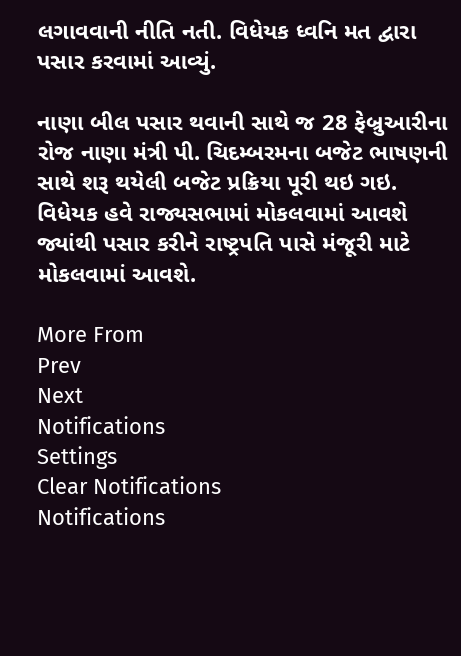લગાવવાની નીતિ નતી. વિધેયક ધ્વનિ મત દ્વારા પસાર કરવામાં આવ્યું.

નાણા બીલ પસાર થવાની સાથે જ 28 ફેબ્રુઆરીના રોજ નાણા મંત્રી પી. ચિદમ્બરમના બજેટ ભાષણની સાથે શરૂ થયેલી બજેટ પ્રક્રિયા પૂરી થઇ ગઇ. વિધેયક હવે રાજ્યસભામાં મોકલવામાં આવશે જ્યાંથી પસાર કરીને રાષ્ટ્રપતિ પાસે મંજૂરી માટે મોકલવામાં આવશે.

More From
Prev
Next
Notifications
Settings
Clear Notifications
Notifications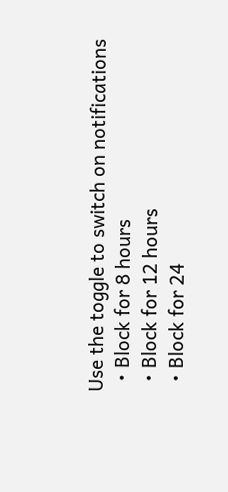Use the toggle to switch on notifications
  • Block for 8 hours
  • Block for 12 hours
  • Block for 24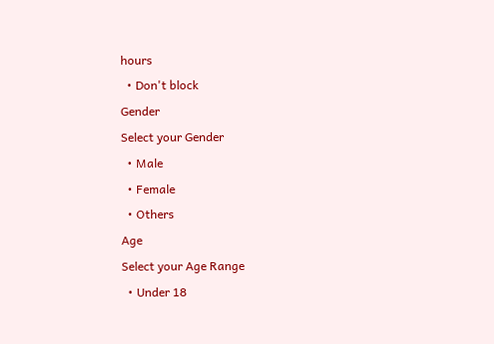hours
  • Don't block
Gender
Select your Gender
  • Male
  • Female
  • Others
Age
Select your Age Range
  • Under 18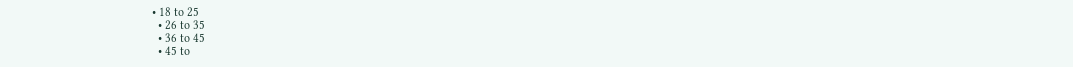• 18 to 25
  • 26 to 35
  • 36 to 45
  • 45 to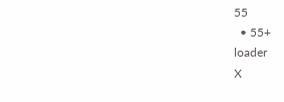55
  • 55+
loader
X